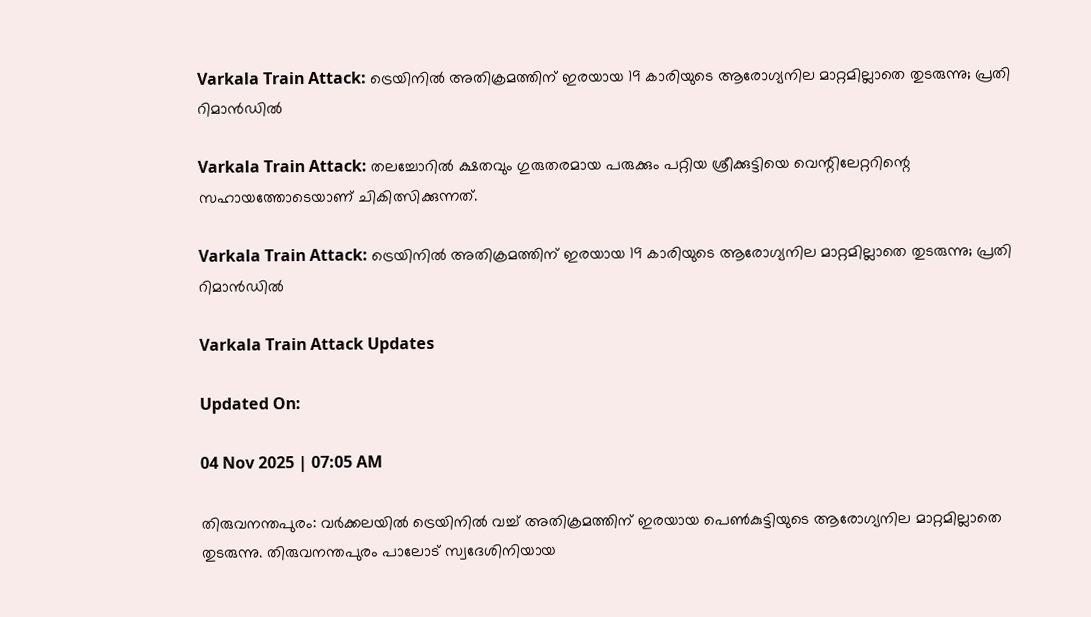Varkala Train Attack: ട്രെയിനിൽ അതിക്രമത്തിന് ഇരയായ 19 കാരിയുടെ ആരോഗ്യനില മാറ്റമില്ലാതെ തുടരുന്നു; പ്രതി റിമാൻഡിൽ

Varkala Train Attack: തലച്ചോറിൽ ക്ഷതവും ഗുരുതരമായ പരുക്കും പറ്റിയ ശ്രീക്കുട്ടിയെ വെന്റിലേറ്ററിന്റെ സഹായത്തോടെയാണ് ചികിത്സിക്കുന്നത്.

Varkala Train Attack: ട്രെയിനിൽ അതിക്രമത്തിന് ഇരയായ 19 കാരിയുടെ ആരോഗ്യനില മാറ്റമില്ലാതെ തുടരുന്നു; പ്രതി റിമാൻഡിൽ

Varkala Train Attack Updates

Updated On:

04 Nov 2025 | 07:05 AM

തിരുവനന്തപുരം: വർക്കലയിൽ ട്രെയിനിൽ വച്ച് അതിക്രമത്തിന് ഇരയായ പെൺകുട്ടിയുടെ ആരോഗ്യനില മാറ്റമില്ലാതെ തുടരുന്നു. തിരുവനന്തപുരം പാലോട് സ്വദേശിനിയായ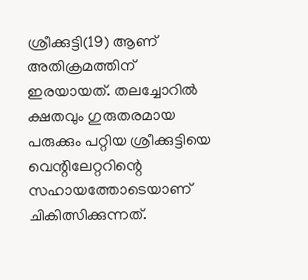ശ്രീക്കുട്ടി(19) ആണ് അതിക്രമത്തിന് ഇരയായത്. തലച്ചോറിൽ ക്ഷതവും ഗുരുതരമായ പരുക്കും പറ്റിയ ശ്രീക്കുട്ടിയെ വെന്റിലേറ്ററിന്റെ സഹായത്തോടെയാണ് ചികിത്സിക്കുന്നത്.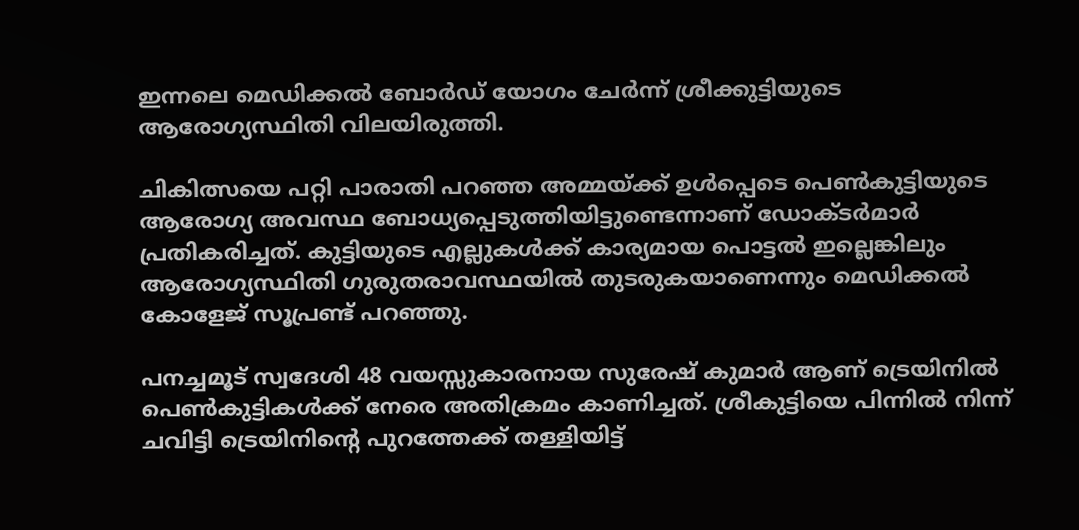ഇന്നലെ മെഡിക്കൽ ബോർഡ് യോഗം ചേർന്ന് ശ്രീക്കുട്ടിയുടെ ആരോഗ്യസ്ഥിതി വിലയിരുത്തി.

ചികിത്സയെ പറ്റി പാരാതി പറഞ്ഞ അമ്മയ്ക്ക് ഉൾപ്പെടെ പെൺകുട്ടിയുടെ ആരോഗ്യ അവസ്ഥ ബോധ്യപ്പെടുത്തിയിട്ടുണ്ടെന്നാണ് ഡോക്ടർമാർ പ്രതികരിച്ചത്. കുട്ടിയുടെ എല്ലുകൾക്ക് കാര്യമായ പൊട്ടൽ ഇല്ലെങ്കിലും ആരോഗ്യസ്ഥിതി ഗുരുതരാവസ്ഥയിൽ തുടരുകയാണെന്നും മെഡിക്കൽ കോളേജ് സൂപ്രണ്ട് പറഞ്ഞു.

പനച്ചമൂട് സ്വദേശി 48 വയസ്സുകാരനായ സുരേഷ് കുമാർ ആണ് ട്രെയിനിൽ പെൺകുട്ടികൾക്ക് നേരെ അതിക്രമം കാണിച്ചത്. ശ്രീകുട്ടിയെ പിന്നിൽ നിന്ന് ചവിട്ടി ട്രെയിനിന്റെ പുറത്തേക്ക് തള്ളിയിട്ട്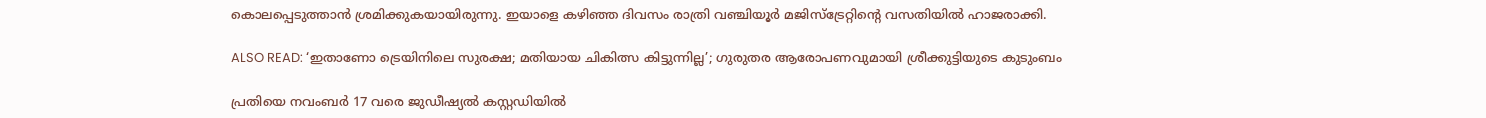കൊലപ്പെടുത്താൻ ശ്രമിക്കുകയായിരുന്നു. ഇയാളെ കഴിഞ്ഞ ദിവസം രാത്രി വഞ്ചിയൂർ മജിസ്ട്രേറ്റിന്റെ വസതിയിൽ ഹാജരാക്കി.

ALSO READ: ‘ഇതാണോ ട്രെയിനിലെ സുരക്ഷ; മതിയായ ചികിത്സ കിട്ടുന്നില്ല’; ഗുരുതര ആരോപണവുമായി ശ്രീക്കുട്ടിയുടെ കുടുംബം

പ്രതിയെ നവംബർ 17 വരെ ജുഡീഷ്യൽ കസ്റ്റഡിയിൽ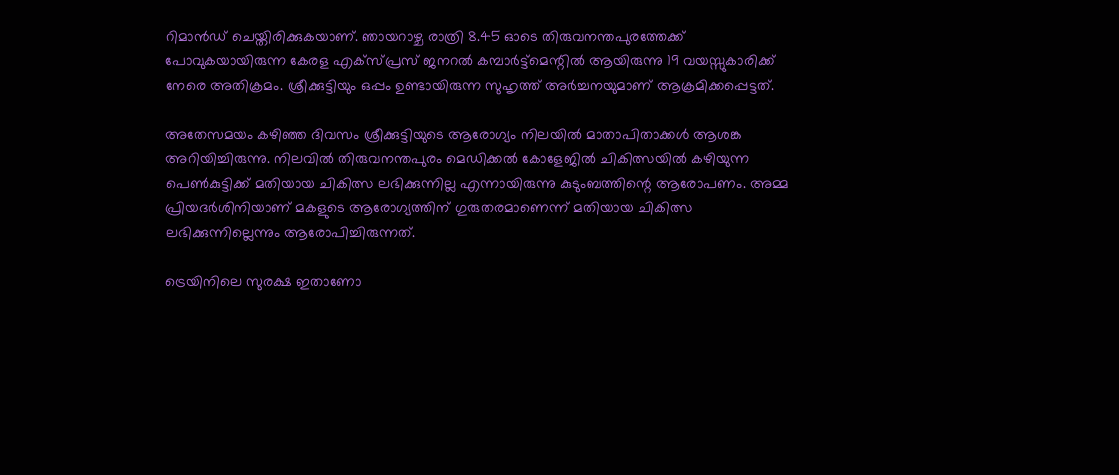റിമാൻഡ് ചെയ്തിരിക്കുകയാണ്. ഞായറാഴ്ച രാത്രി 8.45 ഓടെ തിരുവനന്തപുരത്തേക്ക് പോവുകയായിരുന്ന കേരള എക്സ്പ്രസ് ജനറൽ കമ്പാർട്ട്മെന്റിൽ ആയിരുന്നു 19 വയസ്സുകാരിക്ക് നേരെ അതിക്രമം. ശ്രീക്കുട്ടിയും ഒപ്പം ഉണ്ടായിരുന്ന സുഹൃത്ത് അർച്ചനയുമാണ് ആക്രമിക്കപ്പെട്ടത്.

അതേസമയം കഴിഞ്ഞ ദിവസം ശ്രീക്കുട്ടിയുടെ ആരോഗ്യം നിലയിൽ മാതാപിതാക്കൾ ആശങ്ക അറിയിച്ചിരുന്നു. നിലവിൽ തിരുവനന്തപുരം മെഡിക്കൽ കോളേജിൽ ചികിത്സയിൽ കഴിയുന്ന പെൺകുട്ടിക്ക് മതിയായ ചികിത്സ ലഭിക്കുന്നില്ല എന്നായിരുന്നു കുടുംബത്തിന്റെ ആരോപണം. അമ്മ പ്രിയദർശിനിയാണ് മകളുടെ ആരോഗ്യത്തിന് ഗുരുതരമാണെന്ന് മതിയായ ചികിത്സ ലഭിക്കുന്നില്ലെന്നും ആരോപിച്ചിരുന്നത്.

ട്രെയിനിലെ സുരക്ഷ ഇതാണോ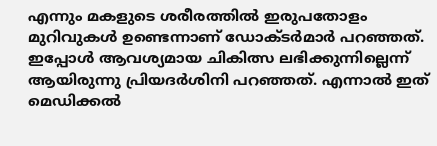എന്നും മകളുടെ ശരീരത്തിൽ ഇരുപതോളം മുറിവുകൾ ഉണ്ടെന്നാണ് ഡോക്ടർമാർ പറഞ്ഞത്. ഇപ്പോൾ ആവശ്യമായ ചികിത്സ ലഭിക്കുന്നില്ലെന്ന് ആയിരുന്നു പ്രിയദർശിനി പറഞ്ഞത്. എന്നാൽ ഇത് മെഡിക്കൽ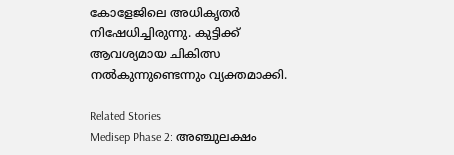കോളേജിലെ അധികൃതർ നിഷേധിച്ചിരുന്നു. കുട്ടിക്ക് ആവശ്യമായ ചികിത്സ നൽകുന്നുണ്ടെന്നും വ്യക്തമാക്കി.

Related Stories
Medisep Phase 2: അഞ്ചുലക്ഷം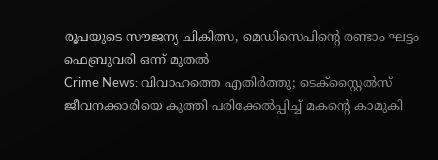രൂപയുടെ സൗജന്യ ചികിത്സ, മെഡിസെപിന്റെ രണ്ടാം ഘട്ടം ഫെബ്രുവരി ഒന്ന് മുതൽ
Crime News: വിവാഹത്തെ എതിർത്തു; ടെക്സ്റ്റൈൽസ് ജീവനക്കാരിയെ കുത്തി പരിക്കേൽപ്പിച്ച് മകന്റെ കാമുകി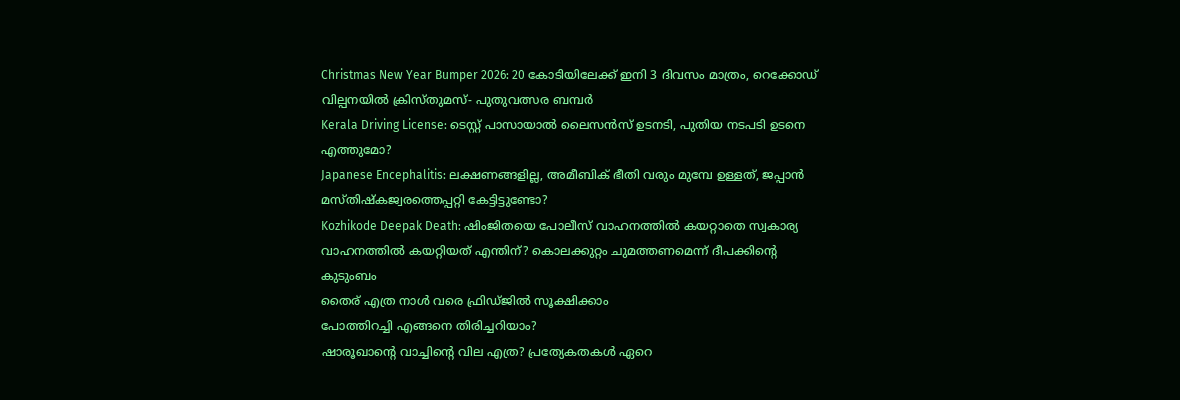Christmas New Year Bumper 2026: 20 കോടിയിലേക്ക് ഇനി 3 ദിവസം മാത്രം, റെക്കോഡ് വില്പനയിൽ ക്രിസ്തുമസ്- പുതുവത്സര ബമ്പർ
Kerala Driving License: ടെസ്റ്റ് പാസായാൽ ലൈസൻസ് ഉടനടി, പുതിയ നടപടി ഉടനെ എത്തുമോ?
Japanese Encephalitis: ലക്ഷണങ്ങളില്ല, അമീബിക് ഭീതി വരും മുമ്പേ ഉള്ളത്, ജപ്പാൻ മസ്തിഷ്കജ്വരത്തെപ്പറ്റി കേട്ടിട്ടുണ്ടോ?
Kozhikode Deepak Death: ഷിംജിതയെ പോലീസ് വാഹനത്തിൽ കയറ്റാതെ സ്വകാര്യ വാഹനത്തിൽ കയറ്റിയത് എന്തിന്? കൊലക്കുറ്റം ചുമത്തണമെന്ന് ദീപക്കിന്റെ കുടുംബം
തൈര് എത്ര നാൾ വരെ ഫ്രിഡ്ജിൽ സൂക്ഷിക്കാം
പോത്തിറച്ചി എങ്ങനെ തിരിച്ചറിയാം?
ഷാരൂഖാന്റെ വാച്ചിന്റെ വില എത്ര? പ്രത്യേകതകൾ ഏറെ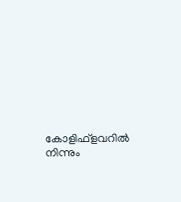കോളിഫ്‌ളവറില്‍ നിന്നും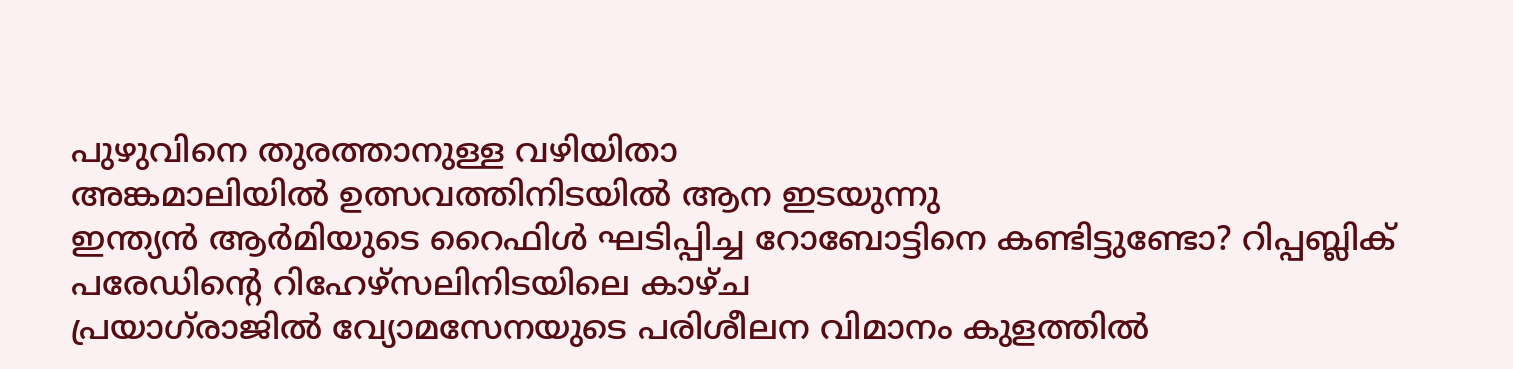പുഴുവിനെ തുരത്താനുള്ള വഴിയിതാ
അങ്കമാലിയിൽ ഉത്സവത്തിനിടയിൽ ആന ഇടയുന്നു
ഇന്ത്യന്‍ ആര്‍മിയുടെ റൈഫിള്‍ ഘടിപ്പിച്ച റോബോട്ടിനെ കണ്ടിട്ടുണ്ടോ? റിപ്പബ്ലിക് പരേഡിന്റെ റിഹേഴ്‌സലിനിടയിലെ കാഴ്ച
പ്രയാഗ്‌രാജിൽ വ്യോമസേനയുടെ പരിശീലന വിമാനം കുളത്തിൽ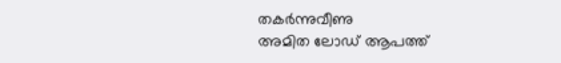തകർന്നുവീണു
അമിത ലോഡ് ആപത്ത്